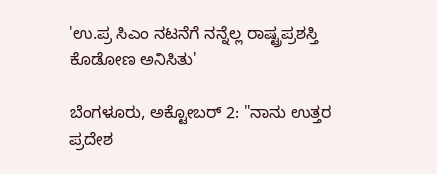'ಉ.ಪ್ರ ಸಿಎಂ ನಟನೆಗೆ ನನ್ನೆಲ್ಲ ರಾಷ್ಟ್ರಪ್ರಶಸ್ತಿ ಕೊಡೋಣ ಅನಿಸಿತು'

ಬೆಂಗಳೂರು, ಅಕ್ಟೋಬರ್ 2: "ನಾನು ಉತ್ತರ ಪ್ರದೇಶ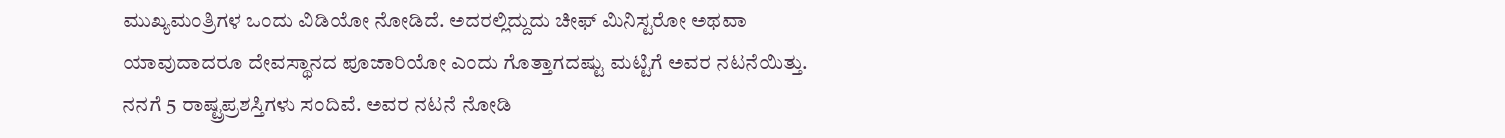ಮುಖ್ಯಮಂತ್ರಿಗಳ ಒಂದು ವಿಡಿಯೋ ನೋಡಿದೆ. ಅದರಲ್ಲಿದ್ದುದು ಚೀಫ್ ಮಿನಿಸ್ಟರೋ ಅಥವಾ ಯಾವುದಾದರೂ ದೇವಸ್ಥಾನದ ಪೂಜಾರಿಯೋ ಎಂದು ಗೊತ್ತಾಗದಷ್ಟು ಮಟ್ಟಿಗೆ ಅವರ ನಟನೆಯಿತ್ತು. ನನಗೆ 5 ರಾಷ್ಟ್ರಪ್ರಶಸ್ತಿಗಳು ಸಂದಿವೆ. ಅವರ ನಟನೆ ನೋಡಿ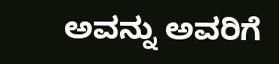ಅವನ್ನು ಅವರಿಗೆ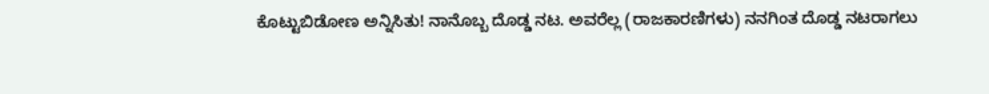ಕೊಟ್ಟುಬಿಡೋಣ ಅನ್ನಿಸಿತು! ನಾನೊಬ್ಬ ದೊಡ್ಡ ನಟ. ಅವರೆಲ್ಲ (ರಾಜಕಾರಣಿಗಳು) ನನಗಿಂತ ದೊಡ್ಡ ನಟರಾಗಲು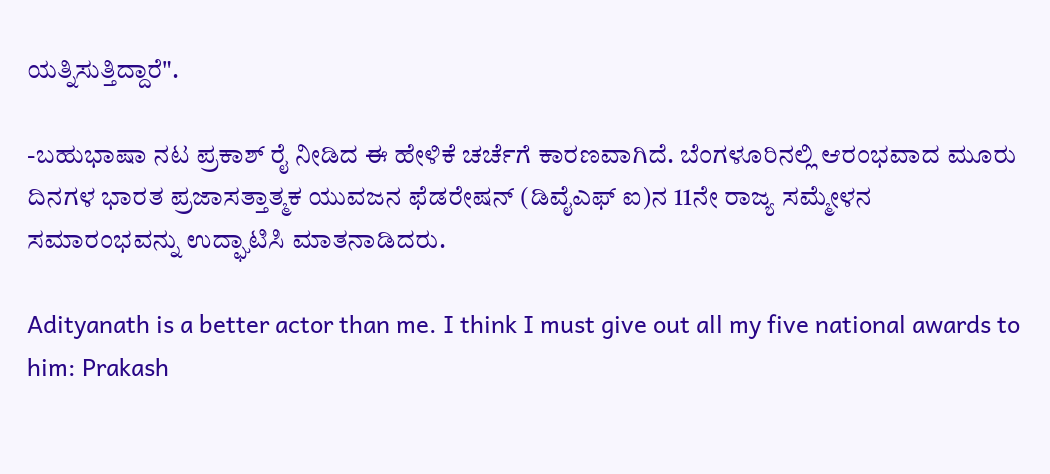ಯತ್ನಿಸುತ್ತಿದ್ದಾರೆ".

-ಬಹುಭಾಷಾ ನಟ ಪ್ರಕಾಶ್ ರೈ ನೀಡಿದ ಈ ಹೇಳಿಕೆ ಚರ್ಚೆಗೆ ಕಾರಣವಾಗಿದೆ. ಬೆಂಗಳೂರಿನಲ್ಲಿ ಆರಂಭವಾದ ಮೂರು ದಿನಗಳ ಭಾರತ ಪ್ರಜಾಸತ್ತಾತ್ಮಕ ಯುವಜನ ಫೆಡರೇಷನ್ (ಡಿವೈಎಫ್ ಐ)ನ 11ನೇ ರಾಜ್ಯ ಸಮ್ಮೇಳನ ಸಮಾರಂಭವನ್ನು ಉದ್ಘಾಟಿಸಿ ಮಾತನಾಡಿದರು.

Adityanath is a better actor than me. I think I must give out all my five national awards to him: Prakash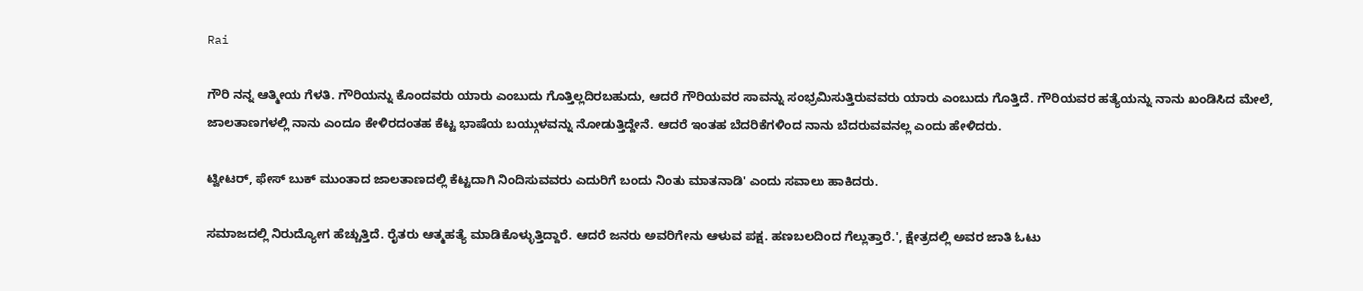Rai

ಗೌರಿ ನನ್ನ ಆತ್ಮೀಯ ಗೆಳತಿ. ಗೌರಿಯನ್ನು ಕೊಂದವರು ಯಾರು ಎಂಬುದು ಗೊತ್ತಿಲ್ಲದಿರಬಹುದು, ಆದರೆ ಗೌರಿಯವರ ಸಾವನ್ನು ಸಂಭ್ರಮಿಸುತ್ತಿರುವವರು ಯಾರು ಎಂಬುದು ಗೊತ್ತಿದೆ. ಗೌರಿಯವರ ಹತ್ಯೆಯನ್ನು ನಾನು ಖಂಡಿಸಿದ ಮೇಲೆ, ಜಾಲತಾಣಗಳಲ್ಲಿ ನಾನು ಎಂದೂ ಕೇಳಿರದಂತಹ ಕೆಟ್ಟ ಭಾಷೆಯ ಬಯ್ಗುಳವನ್ನು ನೋಡುತ್ತಿದ್ದೇನೆ. ಆದರೆ ಇಂತಹ ಬೆದರಿಕೆಗಳಿಂದ ನಾನು ಬೆದರುವವನಲ್ಲ ಎಂದು ಹೇಳಿದರು.

ಟ್ವೀಟರ್, ಫೇಸ್ ಬುಕ್ ಮುಂತಾದ ಜಾಲತಾಣದಲ್ಲಿ ಕೆಟ್ಟದಾಗಿ ನಿಂದಿಸುವವರು ಎದುರಿಗೆ ಬಂದು ನಿಂತು ಮಾತನಾಡಿ' ಎಂದು ಸವಾಲು ಹಾಕಿದರು.

ಸಮಾಜದಲ್ಲಿ ನಿರುದ್ಯೋಗ ಹೆಚ್ಚುತ್ತಿದೆ. ರೈತರು ಆತ್ಮಹತ್ಯೆ ಮಾಡಿಕೊಳ್ಳುತ್ತಿದ್ದಾರೆ. ಆದರೆ ಜನರು ಅವರಿಗೇನು ಆಳುವ ಪಕ್ಷ. ಹಣಬಲದಿಂದ ಗೆಲ್ಲುತ್ತಾರೆ.', ಕ್ಷೇತ್ರದಲ್ಲಿ ಅವರ ಜಾತಿ ಓಟು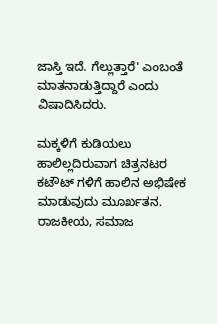ಜಾಸ್ತಿ ಇದೆ. ಗೆಲ್ಲುತ್ತಾರೆ' ಎಂಬಂತೆ ಮಾತನಾಡುತ್ತಿದ್ದಾರೆ ಎಂದು ವಿಷಾದಿಸಿದರು.

ಮಕ್ಕಳಿಗೆ ಕುಡಿಯಲು ಹಾಲಿಲ್ಲದಿರುವಾಗ ಚಿತ್ರನಟರ ಕಟೌಟ್ ಗಳಿಗೆ ಹಾಲಿನ ಅಭಿಷೇಕ ಮಾಡುವುದು ಮೂರ್ಖತನ. ರಾಜಕೀಯ, ಸಮಾಜ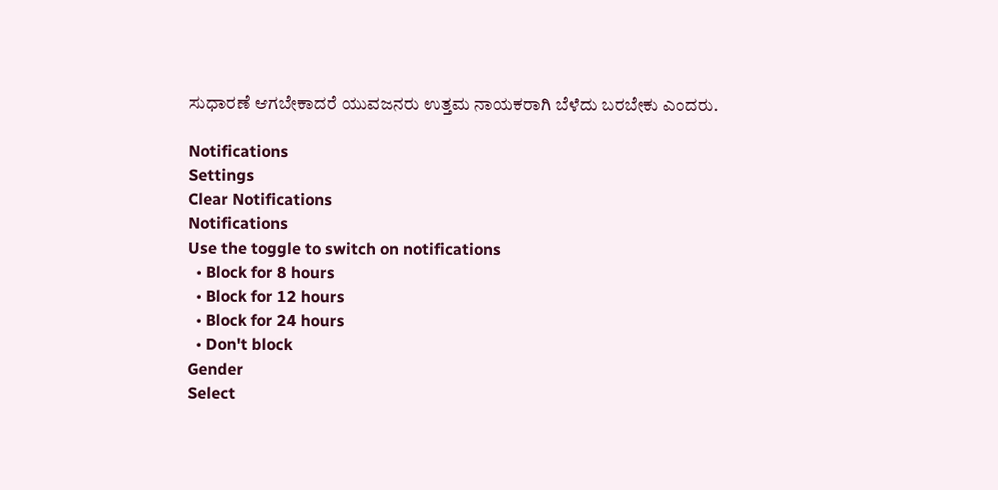ಸುಧಾರಣೆ ಆಗಬೇಕಾದರೆ ಯುವಜನರು ಉತ್ತಮ ನಾಯಕರಾಗಿ ಬೆಳೆದು ಬರಬೇಕು ಎಂದರು.

Notifications
Settings
Clear Notifications
Notifications
Use the toggle to switch on notifications
  • Block for 8 hours
  • Block for 12 hours
  • Block for 24 hours
  • Don't block
Gender
Select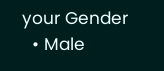your Gender
  • Male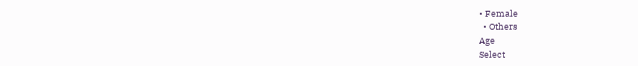• Female
  • Others
Age
Select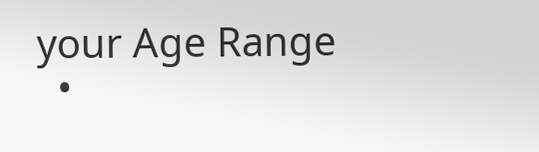your Age Range
  •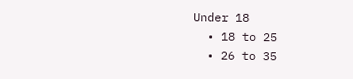Under 18
  • 18 to 25
  • 26 to 35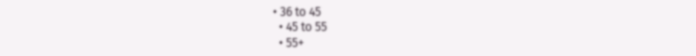• 36 to 45
  • 45 to 55
  • 55+